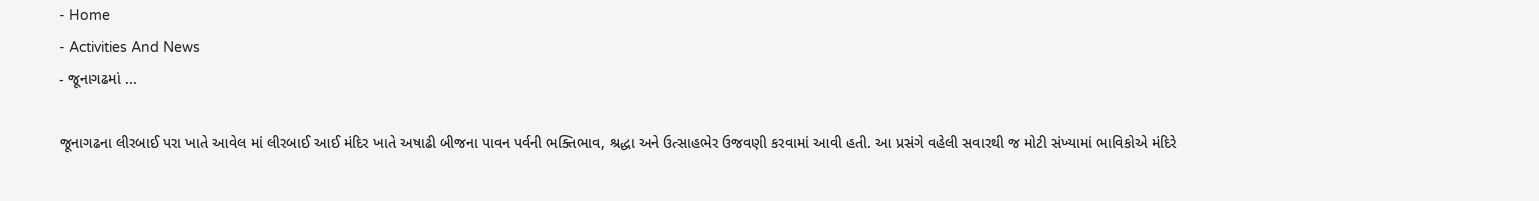- Home
- Activities And News
- જૂનાગઢમાં ...

જૂનાગઢના લીરબાઈ પરા ખાતે આવેલ માં લીરબાઈ આઈ મંદિર ખાતે અષાઢી બીજના પાવન પર્વની ભક્તિભાવ, શ્રદ્ધા અને ઉત્સાહભેર ઉજવણી કરવામાં આવી હતી. આ પ્રસંગે વહેલી સવારથી જ મોટી સંખ્યામાં ભાવિકોએ મંદિરે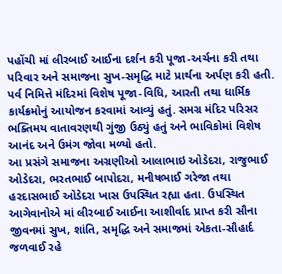પહોંચી માં લીરબાઈ આઈના દર્શન કરી પૂજા-અર્ચના કરી તથા પરિવાર અને સમાજના સુખ-સમૃદ્ધિ માટે પ્રાર્થના અર્પણ કરી હતી.
પર્વ નિમિત્તે મંદિરમાં વિશેષ પૂજા-વિધિ, આરતી તથા ધાર્મિક કાર્યક્રમોનું આયોજન કરવામાં આવ્યું હતું. સમગ્ર મંદિર પરિસર ભક્તિમય વાતાવરણથી ગુંજી ઉઠ્યું હતું અને ભાવિકોમાં વિશેષ આનંદ અને ઉમંગ જોવા મળ્યો હતો.
આ પ્રસંગે સમાજના અગ્રણીઓ આલાભાઇ ઓડેદરા, રાજુભાઈ ઓડેદરા, ભરતભાઈ બાપોદરા, મનીષભાઈ ગરેજા તથા હરદાસભાઈ ઓડેદરા ખાસ ઉપસ્થિત રહ્યા હતા. ઉપસ્થિત આગેવાનોએ માં લીરબાઈ આઈના આશીર્વાદ પ્રાપ્ત કરી સૌના જીવનમાં સુખ, શાંતિ, સમૃદ્ધિ અને સમાજમાં એકતા-સૌહાર્દ જળવાઈ રહે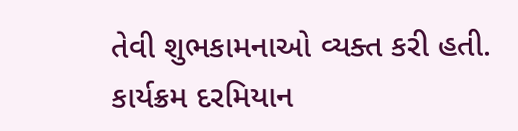તેવી શુભકામનાઓ વ્યક્ત કરી હતી.
કાર્યક્રમ દરમિયાન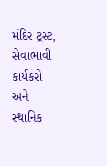મંદિર ટ્રસ્ટ, સેવાભાવી કાર્યકરો અને સ્થાનિક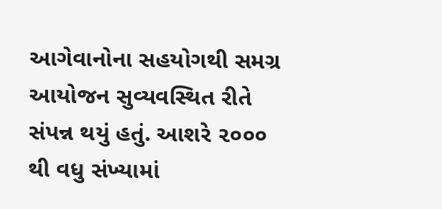આગેવાનોના સહયોગથી સમગ્ર આયોજન સુવ્યવસ્થિત રીતે સંપન્ન થયું હતું. આશરે ૨૦૦૦ થી વધુ સંખ્યામાં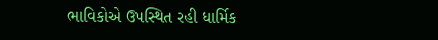ભાવિકોએ ઉપસ્થિત રહી ધાર્મિક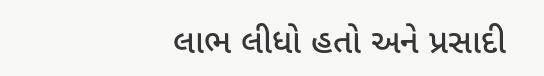લાભ લીધો હતો અને પ્રસાદી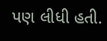પણ લીધી હતી.